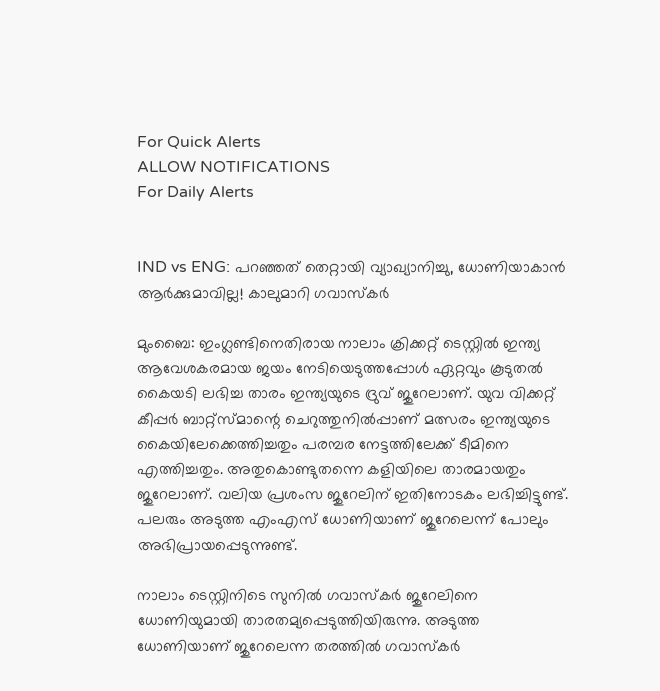For Quick Alerts
ALLOW NOTIFICATIONS
For Daily Alerts


IND vs ENG: പറഞ്ഞത് തെറ്റായി വ്യാഖ്യാനിച്ചു, ധോണിയാകാന്‍ ആര്‍ക്കുമാവില്ല! കാലുമാറി ഗവാസ്‌കര്‍

മുംബൈ: ഇംഗ്ലണ്ടിനെതിരായ നാലാം ക്രിക്കറ്റ് ടെസ്റ്റില്‍ ഇന്ത്യ ആവേശകരമായ ജയം നേടിയെടുത്തപ്പോള്‍ ഏറ്റവും കൂടുതല്‍ കൈയടി ലഭിച്ച താരം ഇന്ത്യയുടെ ദ്രുവ് ജുറേലാണ്. യുവ വിക്കറ്റ് കീപ്പര്‍ ബാറ്റ്‌സ്മാന്റെ ചെറുത്തുനില്‍പ്പാണ് മത്സരം ഇന്ത്യയുടെ കൈയിലേക്കെത്തിച്ചതും പരമ്പര നേട്ടത്തിലേക്ക് ടീമിനെ എത്തിച്ചതും. അതുകൊണ്ടുതന്നെ കളിയിലെ താരമായതും ജുറേലാണ്. വലിയ പ്രശംസ ജുറേലിന് ഇതിനോടകം ലഭിച്ചിട്ടുണ്ട്. പലരും അടുത്ത എംഎസ് ധോണിയാണ് ജുറേലെന്ന് പോലും അഭിപ്രായപ്പെടുന്നുണ്ട്.

നാലാം ടെസ്റ്റിനിടെ സുനില്‍ ഗവാസ്‌കര്‍ ജുറേലിനെ ധോണിയുമായി താരതമ്യപ്പെടുത്തിയിരുന്നു. അടുത്ത ധോണിയാണ് ജുറേലെന്ന തരത്തില്‍ ഗവാസ്‌കര്‍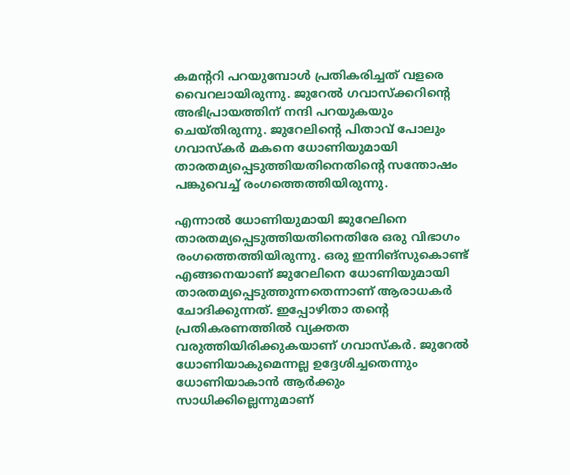കമന്ററി പറയുമ്പോള്‍ പ്രതികരിച്ചത് വളരെ വൈറലായിരുന്നു. ജുറേല്‍ ഗവാസ്‌ക്കറിന്റെ അഭിപ്രായത്തിന് നന്ദി പറയുകയും ചെയ്തിരുന്നു. ജുറേലിന്റെ പിതാവ് പോലും ഗവാസ്‌കര്‍ മകനെ ധോണിയുമായി താരതമ്യപ്പെടുത്തിയതിനെതിന്റെ സന്തോഷം പങ്കുവെച്ച് രംഗത്തെത്തിയിരുന്നു.

എന്നാല്‍ ധോണിയുമായി ജുറേലിനെ താരതമ്യപ്പെടുത്തിയതിനെതിരേ ഒരു വിഭാഗം രംഗത്തെത്തിയിരുന്നു. ഒരു ഇന്നിങ്‌സുകൊണ്ട് എങ്ങനെയാണ് ജുറേലിനെ ധോണിയുമായി താരതമ്യപ്പെടുത്തുന്നതെന്നാണ് ആരാധകര്‍ ചോദിക്കുന്നത്. ഇപ്പോഴിതാ തന്റെ പ്രതികരണത്തില്‍ വ്യക്തത വരുത്തിയിരിക്കുകയാണ് ഗവാസ്‌കര്‍. ജുറേല്‍ ധോണിയാകുമെന്നല്ല ഉദ്ദേശിച്ചതെന്നും ധോണിയാകാന്‍ ആര്‍ക്കും സാധിക്കില്ലെന്നുമാണ്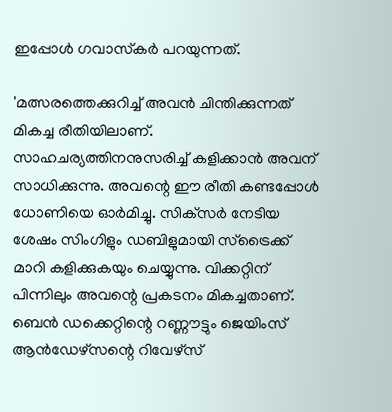ഇപ്പോള്‍ ഗവാസ്‌കര്‍ പറയുന്നത്.

'മത്സരത്തെക്കുറിച്ച് അവന്‍ ചിന്തിക്കുന്നത് മികച്ച രീതിയിലാണ്. സാഹചര്യത്തിനനുസരിച്ച് കളിക്കാന്‍ അവന് സാധിക്കുന്നു. അവന്റെ ഈ രീതി കണ്ടപ്പോള്‍ ധോണിയെ ഓര്‍മിച്ചു. സിക്‌സര്‍ നേടിയ ശേഷം സിംഗിളും ഡബിളുമായി സ്‌ട്രൈക്ക് മാറി കളിക്കുകയും ചെയ്യുന്നു. വിക്കറ്റിന് പിന്നിലും അവന്റെ പ്രകടനം മികച്ചതാണ്. ബെന്‍ ഡക്കെറ്റിന്റെ റണ്ണൗട്ടും ജെയിംസ് ആന്‍ഡേഴ്‌സന്റെ റിവേഴ്‌സ്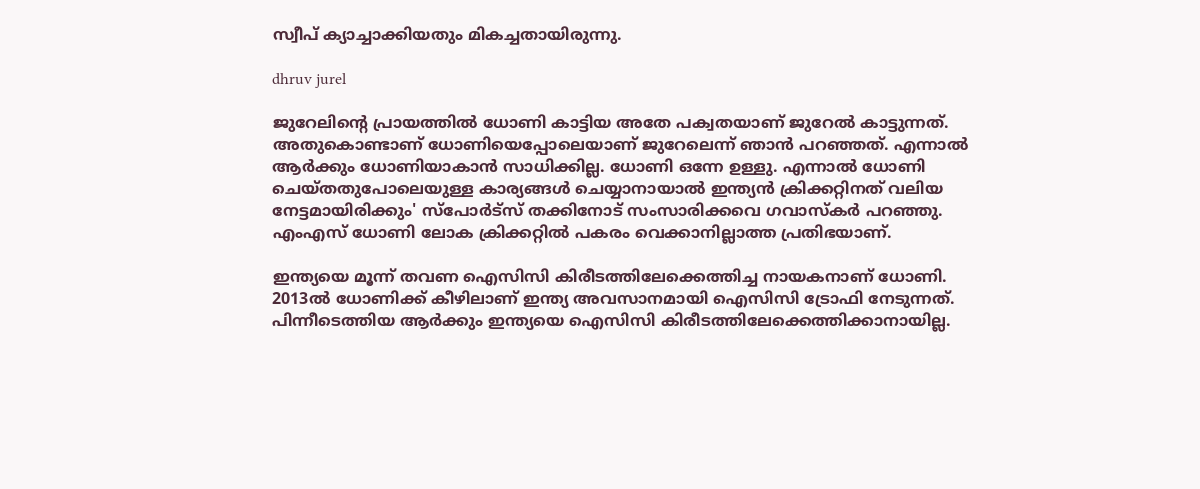സ്വീപ് ക്യാച്ചാക്കിയതും മികച്ചതായിരുന്നു.

dhruv jurel

ജുറേലിന്റെ പ്രായത്തില്‍ ധോണി കാട്ടിയ അതേ പക്വതയാണ് ജുറേല്‍ കാട്ടുന്നത്. അതുകൊണ്ടാണ് ധോണിയെപ്പോലെയാണ് ജുറേലെന്ന് ഞാന്‍ പറഞ്ഞത്. എന്നാല്‍ ആര്‍ക്കും ധോണിയാകാന്‍ സാധിക്കില്ല. ധോണി ഒന്നേ ഉള്ളു. എന്നാല്‍ ധോണി ചെയ്തതുപോലെയുള്ള കാര്യങ്ങള്‍ ചെയ്യാനായാല്‍ ഇന്ത്യന്‍ ക്രിക്കറ്റിനത് വലിയ നേട്ടമായിരിക്കും' സ്‌പോര്‍ട്‌സ് തക്കിനോട് സംസാരിക്കവെ ഗവാസ്‌കര്‍ പറഞ്ഞു. എംഎസ് ധോണി ലോക ക്രിക്കറ്റില്‍ പകരം വെക്കാനില്ലാത്ത പ്രതിഭയാണ്.

ഇന്ത്യയെ മൂന്ന് തവണ ഐസിസി കിരീടത്തിലേക്കെത്തിച്ച നായകനാണ് ധോണി. 2013ല്‍ ധോണിക്ക് കീഴിലാണ് ഇന്ത്യ അവസാനമായി ഐസിസി ട്രോഫി നേടുന്നത്. പിന്നീടെത്തിയ ആര്‍ക്കും ഇന്ത്യയെ ഐസിസി കിരീടത്തിലേക്കെത്തിക്കാനായില്ല.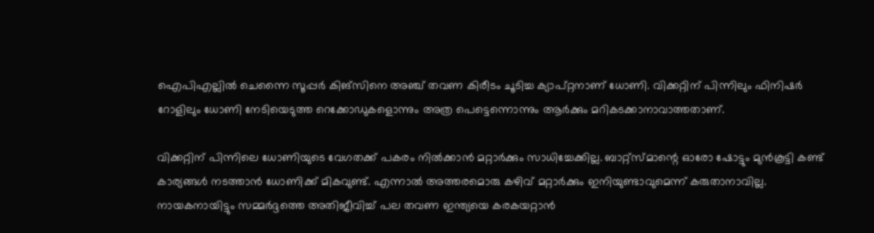ഐപിഎല്ലില്‍ ചെന്നൈ സൂപ്പര്‍ കിങ്‌സിനെ അഞ്ച് തവണ കിരീടം ചൂടിച്ച ക്യാപ്റ്റനാണ് ധോണി. വിക്കറ്റിന് പിന്നിലും ഫിനിഷര്‍ റോളിലും ധോണി നേടിയെടുത്ത റെക്കോഡുകളൊന്നും അത്ര പെട്ടെന്നൊന്നും ആര്‍ക്കും മറികടക്കാനാവാത്തതാണ്.

വിക്കറ്റിന് പിന്നിലെ ധോണിയുടെ വേഗതക്ക് പകരം നില്‍ക്കാന്‍ മറ്റാര്‍ക്കും സാധിച്ചേക്കില്ല. ബാറ്റ്‌സ്മാന്റെ ഓരോ ഷോട്ടും മുന്‍കൂട്ടി കണ്ട് കാര്യങ്ങള്‍ നടത്താന്‍ ധോണിക്ക് മികവുണ്ട്. എന്നാല്‍ അത്തരമൊരു കഴിവ് മറ്റാര്‍ക്കും ഇനിയുണ്ടാവുമെന്ന് കരുതാനാവില്ല. നായകനായിട്ടും സമ്മര്‍ദ്ദത്തെ അതിജീവിച്ച് പല തവണ ഇന്ത്യയെ കരകയറ്റാന്‍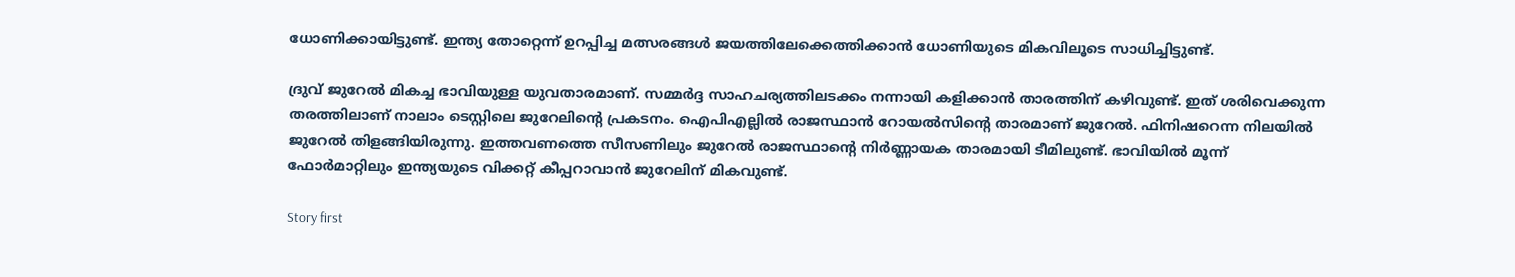ധോണിക്കായിട്ടുണ്ട്. ഇന്ത്യ തോറ്റെന്ന് ഉറപ്പിച്ച മത്സരങ്ങള്‍ ജയത്തിലേക്കെത്തിക്കാന്‍ ധോണിയുടെ മികവിലൂടെ സാധിച്ചിട്ടുണ്ട്.

ദ്രുവ് ജുറേല്‍ മികച്ച ഭാവിയുള്ള യുവതാരമാണ്. സമ്മര്‍ദ്ദ സാഹചര്യത്തിലടക്കം നന്നായി കളിക്കാന്‍ താരത്തിന് കഴിവുണ്ട്. ഇത് ശരിവെക്കുന്ന തരത്തിലാണ് നാലാം ടെസ്റ്റിലെ ജുറേലിന്റെ പ്രകടനം. ഐപിഎല്ലില്‍ രാജസ്ഥാന്‍ റോയല്‍സിന്റെ താരമാണ് ജുറേല്‍. ഫിനിഷറെന്ന നിലയില്‍ ജുറേല്‍ തിളങ്ങിയിരുന്നു. ഇത്തവണത്തെ സീസണിലും ജുറേല്‍ രാജസ്ഥാന്റെ നിര്‍ണ്ണായക താരമായി ടീമിലുണ്ട്. ഭാവിയില്‍ മൂന്ന് ഫോര്‍മാറ്റിലും ഇന്ത്യയുടെ വിക്കറ്റ് കീപ്പറാവാന്‍ ജുറേലിന് മികവുണ്ട്.

Story first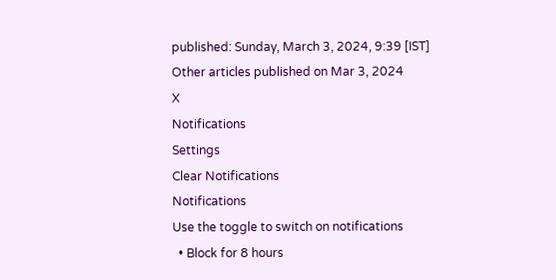published: Sunday, March 3, 2024, 9:39 [IST]
Other articles published on Mar 3, 2024
X
Notifications
Settings
Clear Notifications
Notifications
Use the toggle to switch on notifications
  • Block for 8 hours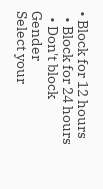• Block for 12 hours
  • Block for 24 hours
  • Don't block
Gender
Select your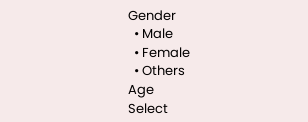Gender
  • Male
  • Female
  • Others
Age
Select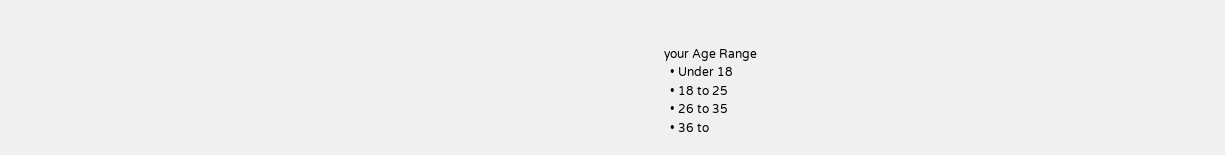your Age Range
  • Under 18
  • 18 to 25
  • 26 to 35
  • 36 to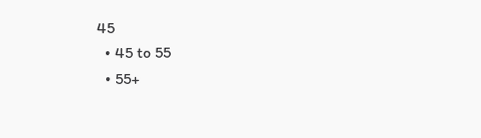45
  • 45 to 55
  • 55+